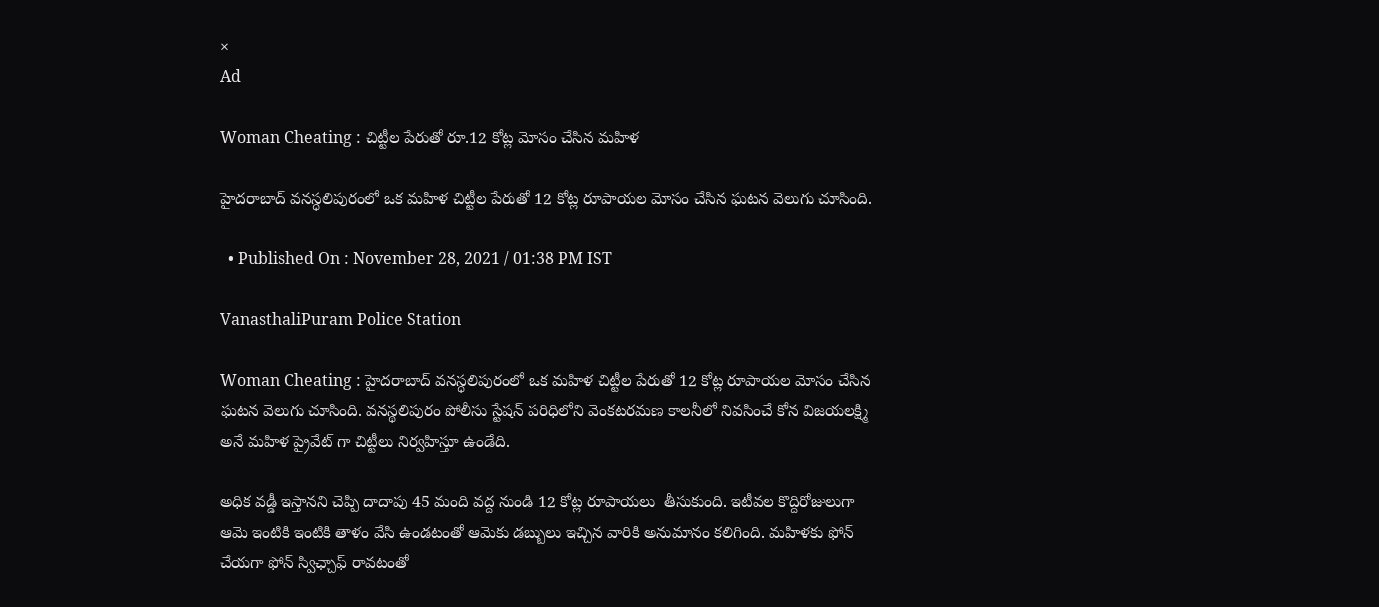×
Ad

Woman Cheating : చిట్టీల పేరుతో రూ.12 కోట్ల మోసం చేసిన మహిళ

హైదరాబాద్ వనస్ధలిపురంలో ఒక మహిళ చిట్టీల పేరుతో 12 కోట్ల రూపాయల మోసం చేసిన ఘటన వెలుగు చూసింది.

  • Published On : November 28, 2021 / 01:38 PM IST

VanasthaliPuram Police Station

Woman Cheating : హైదరాబాద్ వనస్ధలిపురంలో ఒక మహిళ చిట్టీల పేరుతో 12 కోట్ల రూపాయల మోసం చేసిన ఘటన వెలుగు చూసింది. వనస్థలిపురం పోలీసు స్టేషన్ పరిధిలోని వెంకటరమణ కాలనీలో నివసించే కోన విజయలక్ష్మి అనే మహిళ ప్రైవేట్ గా చిట్టీలు నిర్వహిస్తూ ఉండేది.

అధిక వడ్డీ ఇస్తానని చెప్పి దాదాపు 45 మంది వద్ద నుండి 12 కోట్ల రూపాయలు  తీసుకుంది. ఇటీవల కొద్దిరోజులుగా ఆమె ఇంటికి ఇంటికి తాళం వేసి ఉండటంతో ఆమెకు డబ్బులు ఇచ్చిన వారికి అనుమానం కలిగింది. మహిళకు ఫోన్ చేయగా ఫోన్ స్విఛ్చాఫ్ రావటంతో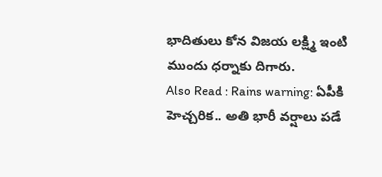భాదితులు కోన విజయ లక్ష్మి ఇంటి ముందు ధర్నాకు దిగారు.
Also Read : Rains warning: ఏపీకి హెచ్చరిక.. అతి భారీ వర్షాలు పడే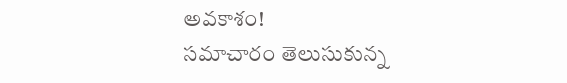అవకాశం!
సమాచారం తెలుసుకున్న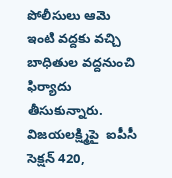పోలీసులు ఆమె ఇంటి వద్దకు వచ్చి బాధితుల వద్దనుంచి ఫిర్యాదు తీసుకున్నారు. విజయలక్ష్మిపై  ఐపీసీ సెక్షన్ 420,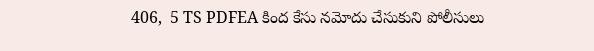406,  5 TS PDFEA కింద కేసు నమోదు చేసుకుని పోలీసులు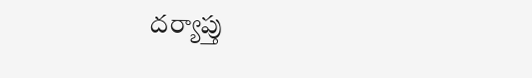దర్యాప్తు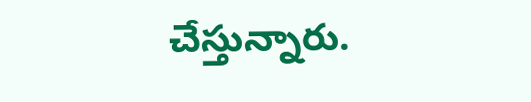చేస్తున్నారు.